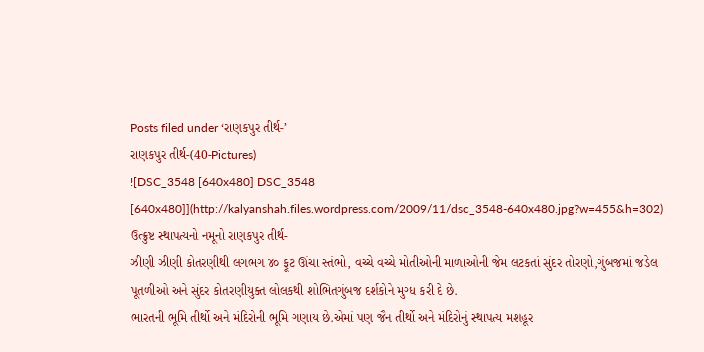Posts filed under ‘રાણકપુર તીર્થ-’
રાણકપુર તીર્થ-(40-Pictures)
![DSC_3548 [640x480] DSC_3548 [640x480]](http://kalyanshah.files.wordpress.com/2009/11/dsc_3548-640x480.jpg?w=455&h=302)
ઉત્ક્રુષ્ટ સ્થાપત્યનો નમૂનો રાણકપુર તીર્થ-
ઝીણી ઝીણી કોતરણીથી લગભગ ૪૦ ફૂટ ઊંચા સ્તંભો, વચ્ચે વચ્ચે મોતીઓની માળાઓની જેમ લટકતાં સુંદર તોરણો,ગુંબજમાં જડેલ પૂતળીઓ અને સુંદર કોતરણીયુક્ત લોલકથી શોભિતગુંબજ દર્શકોને મુગ્ધ કરી દે છે.
ભારતની ભૂમિ તીર્થો અને મંદિરોની ભૂમિ ગણાય છે.એમાં પણ જૈન તીર્થો અને મંદિરોનું સ્થાપત્ય મશહૂર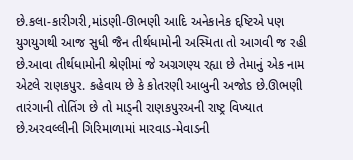છે.કલા-કારીગરી,માંડણી-ઊભણી આદિ અનેકાનેક દ્દષ્ટિએ પણ યુગયુગથી આજ સુધી જૈન તીર્થધામોની અસ્મિતા તો આગવી જ રહી છે.આવા તીર્થધામોની શ્રેણીમાં જે અગ્રગણ્ય રહ્યા છે તેમાનું એક નામ એટલે રાણકપુર. કહેવાય છે કે કોતરણી આબુની અજોડ છે.ઊભણી તારંગાની તોતિંગ છે તો માડ્ની રાણકપુરઅની રાષ્ટ્ર વિખ્યાત છે.અરવલ્લીની ગિરિમાળામાં મારવાડ-મેવાડની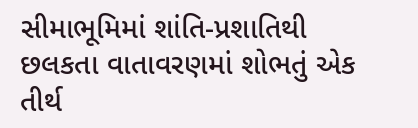સીમાભૂમિમાં શાંતિ-પ્રશાતિથી છલકતા વાતાવરણમાં શોભતું એક તીર્થ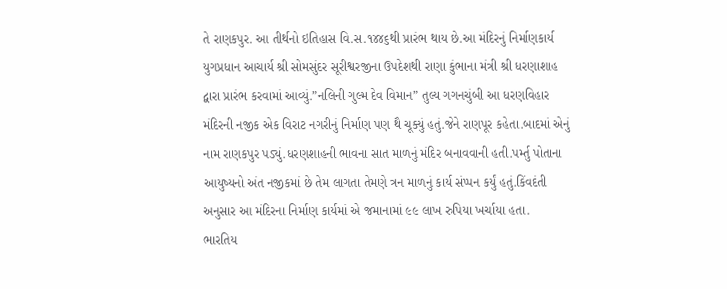તે રાણકપુર. આ તીર્થનો ઇતિહાસ વિ.સ.૧૪૪૬થી પ્રારંભ થાય છે.આ મંદિરનું નિર્માણકાર્ય યુગપ્રધાન આચાર્ય શ્રી સોમસુંદર સૂરીશ્વરજીના ઉપદેશથી રાણા કુંભાના મંત્રી શ્રી ધરણાશાહ દ્વારા પ્રારંભ કરવામાં આવ્યું.”નલિની ગુલ્મ દેવ વિમાન” તુલ્ય ગગનચુંબી આ ધરણવિહાર મંદિરની નજીક એક વિરાટ નગરીનું નિર્માણ પણ થૈ ચૂક્યું હતું.જેને રાણપૂર કહેતા.બાદમાં એનું નામ રાણકપુર પડ્યું.ધરણશાહની ભાવના સાત માળનું મંદિર બનાવવાની હતી.પર્મ્તુ પોતાના આયુષ્યનો અંત નજીકમાં છે તેમ લાગતા તેમણે ત્રન માળનું કાર્ય સંપ્પન કર્યું હતું.કિંવદંતી અનુસાર આ મંદિરના નિર્માણ કાર્યમાં એ જમાનામાં ૯૯ લાખ રુપિયા ખર્ચાયા હતા.
ભારતિય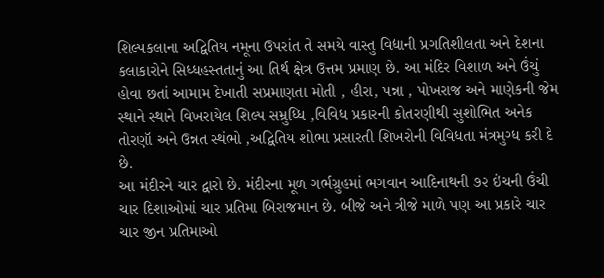શિલ્પકલાના અદ્વિતિય નમૂના ઉપરાંત તે સમયે વાસ્તુ વિદ્યાની પ્રગતિશીલતા અને દેશના કલાકારોને સિધ્ધહસ્તતાનું આ તિર્થ ક્ષેત્ર ઉત્તમ પ્રમાણ છે. આ મંદિર વિશાળ અને ઉંચું હોવા છતાં આમામ દેખાતી સપ્રમાણતા મોતી , હીરા, પન્ના , પોખરાજ અને માણેકની જેમ સ્થાને સ્થાને વિખરાયેલ શિલ્પ સમ્રુધ્ધિ ,વિવિધ પ્રકારની કોતરણીથી સુશોભિત અનેક તોરણૉ અને ઉન્નત સ્થંભો ,અદ્વિતિય શોભા પ્રસારતી શિખરોની વિવિધતા મંત્રમુગ્ધ કરી દે છે.
આ મંદીરને ચાર દ્વારો છે. મંદીરના મૂળ ગર્ભગ્રુહમાં ભગવાન આદિનાથની ૭૨ ઇંચની ઉંચી ચાર દિશાઓમાં ચાર પ્રતિમા બિરાજમાન છે. બીજે અને ત્રીજે માળે પણ આ પ્રકારે ચાર ચાર જીન પ્રતિમાઓ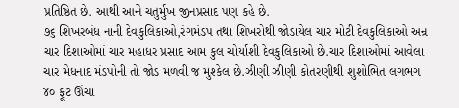પ્રતિષ્ઠિત છે. આથી આને ચતુર્મુખ જીનપ્રસાદ પણ કહે છે.
૭૬ શિખરબંધ નાની દેવકુલિકાઓ,રંગમંડપ તથા શિખરોથી જોડાયેલ ચાર મોટી દેવકુલિકાઓ અન્ર ચાર દિશાઓમાં ચાર મહાધર પ્રસાદ આમ કુલ ચોર્યાશી દેવકુલિકાઓ છે.ચાર દિશાઓમાં આવેલા ચાર મેધનાદ મંડપોની તો જોડ મળવી જ મુશ્કેલ છે.ઝીણી ઝીણી કોતરણીથી શુશોભિત લગભગ ૪૦ ફૂટ ઊંચા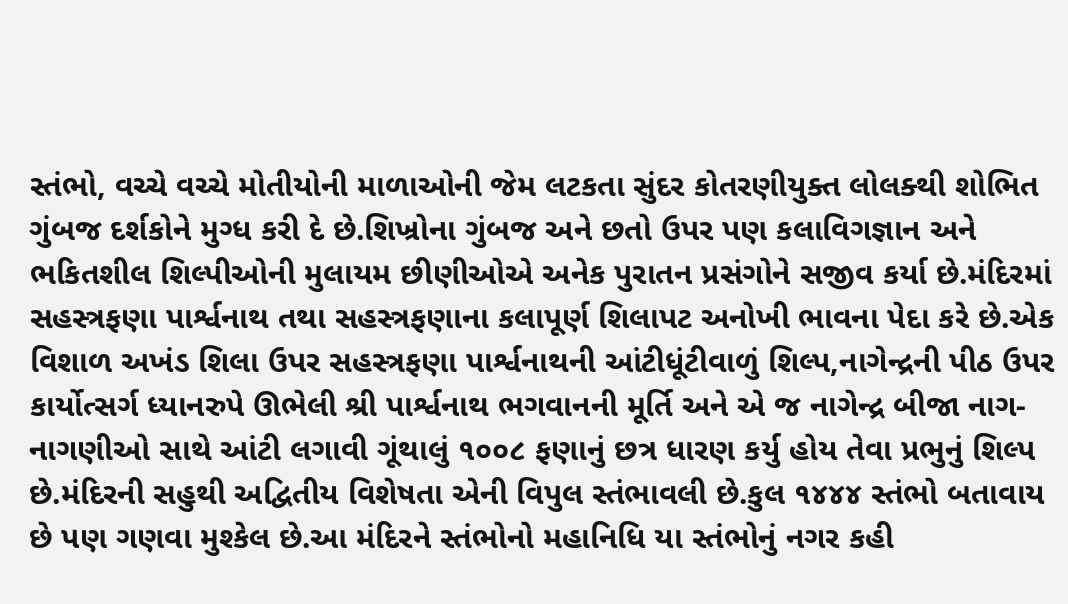સ્તંભો, વચ્ચે વચ્ચે મોતીયોની માળાઓની જેમ લટકતા સુંદર કોતરણીયુક્ત લોલક્થી શોભિત ગુંબજ દર્શકોને મુગ્ધ કરી દે છે.શિખ્રોના ગુંબજ અને છતો ઉપર પણ કલાવિગજ્ઞાન અને ભકિતશીલ શિલ્પીઓની મુલાયમ છીણીઓએ અનેક પુરાતન પ્રસંગોને સજીવ કર્યા છે.મંદિરમાં સહસ્ત્રફણા પાર્શ્વનાથ તથા સહસ્ત્રફણાના કલાપૂર્ણ શિલાપટ અનોખી ભાવના પેદા કરે છે.એક વિશાળ અખંડ શિલા ઉપર સહસ્ત્રફણા પાર્શ્વનાથની આંટીધૂંટીવાળું શિલ્પ,નાગેન્દ્રની પીઠ ઉપર કાર્યોત્સર્ગ ધ્યાનરુપે ઊભેલી શ્રી પાર્શ્વનાથ ભગવાનની મૂર્તિ અને એ જ નાગેન્દ્ર બીજા નાગ-નાગણીઓ સાથે આંટી લગાવી ગૂંથાલું ૧૦૦૮ ફણાનું છત્ર ધારણ કર્યુ હોય તેવા પ્રભુનું શિલ્પ છે.મંદિરની સહુથી અદ્વિતીય વિશેષતા એની વિપુલ સ્તંભાવલી છે.કુલ ૧૪૪૪ સ્તંભો બતાવાય છે પણ ગણવા મુશ્કેલ છે.આ મંદિરને સ્તંભોનો મહાનિધિ યા સ્તંભોનું નગર કહી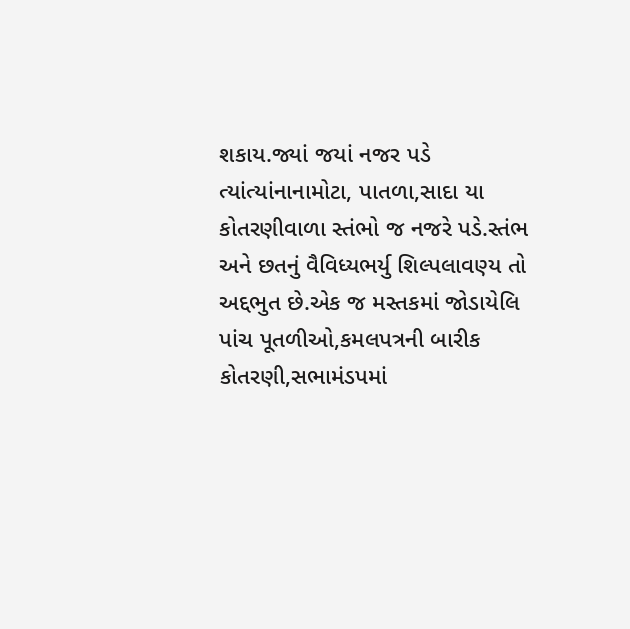શકાય.જ્યાં જયાં નજર પડે ત્યાંત્યાંનાનામોટા, પાતળા,સાદા યા કોતરણીવાળા સ્તંભો જ નજરે પડે.સ્તંભ અને છતનું વૈવિધ્યભર્યુ શિલ્પલાવણ્ય તો અદ્દભુત છે.એક જ મસ્તકમાં જોડાયેલિ પાંચ પૂતળીઓ,કમલપત્રની બારીક કોતરણી,સભામંડપમાં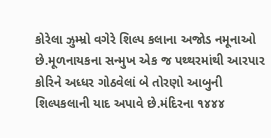કોરેલા ઝુમ્મ્રો વગેરે શિલ્પ કલાના અજોડ નમૂનાઓ છે.મૂળનાયકના સન્મુખ એક જ પથ્થરમાંથી આરપાર કોરિને અધ્ધર ગોઠવેલાં બે તોરણો આબુની શિલ્પકલાની યાદ અપાવે છે.મંદિરના ૧૪૪૪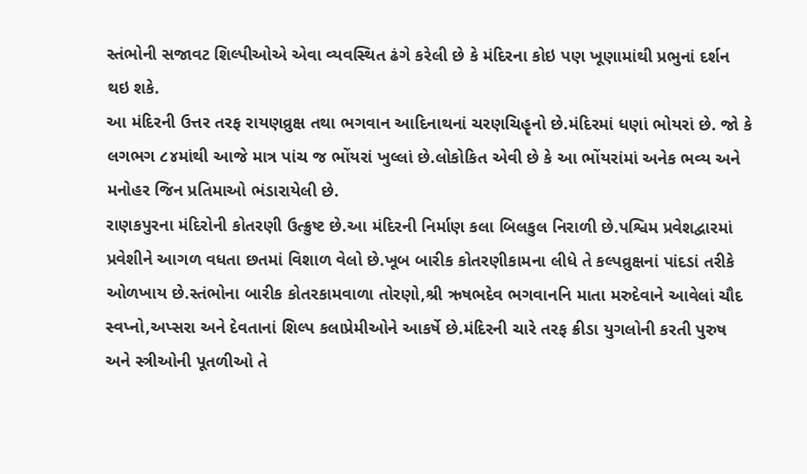સ્તંભોની સજાવટ શિલ્પીઓએ એવા વ્યવસ્થિત ઢંગે કરેલી છે કે મંદિરના કોઇ પણ ખૂણામાંથી પ્રભુનાં દર્શન થઇ શકે.
આ મંદિરની ઉત્તર તરફ રાયણવ્રુક્ષ તથા ભગવાન આદિનાથનાં ચરણચિહૄનો છે.મંદિરમાં ધણાં ભોયરાં છે. જો કે લગભગ ૮૪માંથી આજે માત્ર પાંચ જ ભોંયરાં ખુલ્લાં છે.લોકોકિત એવી છે કે આ ભોંયરાંમાં અનેક ભવ્ય અને મનોહર જિન પ્રતિમાઓ ભંડારાયેલી છે.
રાણકપુરના મંદિરોની કોતરણી ઉત્ક્રુષ્ટ છે.આ મંદિરની નિર્માણ કલા બિલકુલ નિરાળી છે.પશ્વિમ પ્રવેશદ્વારમાં પ્રવેશીને આગળ વધતા છતમાં વિશાળ વેલો છે.ખૂબ બારીક કોતરણીકામના લીધે તે કલ્પવ્રુક્ષનાં પાંદડાં તરીકે ઓળખાય છે.સ્તંભોના બારીક કોતરકામવાળા તોરણો,શ્રી ઋષભદેવ ભગવાનનિ માતા મરુદેવાને આવેલાં ચૌદ સ્વપ્નો,અપ્સરા અને દેવતાનાં શિલ્પ કલાપ્રેમીઓને આકર્ષે છે.મંદિરની ચારે તરફ ક્રીડા યુગલોની કરતી પુરુષ અને સ્ત્રીઓની પૂતળીઓ તે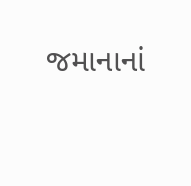જમાનાનાં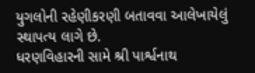યુગલોની રહેણીકરણી બતાવવા આલેખાયેલું સ્થાપત્ય લાગે છે.
ધરણવિહારની સામે શ્રી પાર્શ્વનાથ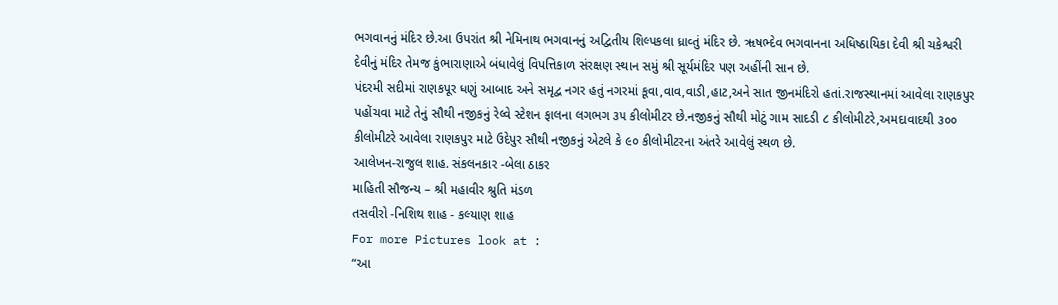ભગવાનનું મંદિર છે.આ ઉપરાંત શ્રી નેમિનાથ ભગવાનનું અદ્વિતીય શિલ્પકલા ધ્રાવ્તું મંદિર છે. ૠષભ્દેવ ભગવાનના અધિષ્ઠાયિકા દેવી શ્રી ચકેશ્વરી દેવીનું મંદિર તેમજ કુંભારાણાએ બંધાવેલું વિપત્તિકાળ સંરક્ષણ સ્થાન સમું શ્રી સૂર્યમંદિર પણ અહીંની સાન છે.
પંદરમી સદીમાં રાણકપૂર ધણું આબાદ અને સમૃદ્વ નગર હતું નગરમાં કૂવા,વાવ,વાડી,હાટ,અને સાત જીનમંદિરો હતાં.રાજસ્થાનમાં આવેલા રાણકપુર પહોંચવા માટે તેનું સૌથી નજીકનું રેલ્વે સ્ટેશન ફાલના લગભગ ૩૫ કીલોમીટર છે.નજીકનું સૌથી મોટું ગામ સાદડી ૮ કીલોમીટરે,અમદાવાદથી ૩૦૦ કીલોમીટરે આવેલા રાણકપુર માટે ઉદેપુર સૌથી નજીકનું એટલે કે ૯૦ કીલોમીટરના અંતરે આવેલું સ્થળ છે.
આલેખન-રાજુલ શાહ. સંકલનકાર -બેલા ઠાકર
માહિતી સૌજન્ય – શ્રી મહાવીર શ્રુતિ મંડળ
તસવીરો -નિશિથ શાહ - કલ્યાણ શાહ
For more Pictures look at :
“આ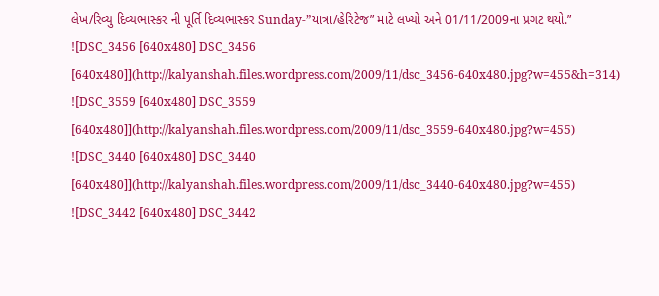લેખ/રિવ્યુ દિવ્યભાસ્કર ની પૂર્તિ દિવ્યભાસ્કર Sunday-”યાત્રા/હેરિટેજ” માટે લખ્યો અને 01/11/2009ના પ્રગટ થયો.”
![DSC_3456 [640x480] DSC_3456 [640x480]](http://kalyanshah.files.wordpress.com/2009/11/dsc_3456-640x480.jpg?w=455&h=314)
![DSC_3559 [640x480] DSC_3559 [640x480]](http://kalyanshah.files.wordpress.com/2009/11/dsc_3559-640x480.jpg?w=455)
![DSC_3440 [640x480] DSC_3440 [640x480]](http://kalyanshah.files.wordpress.com/2009/11/dsc_3440-640x480.jpg?w=455)
![DSC_3442 [640x480] DSC_3442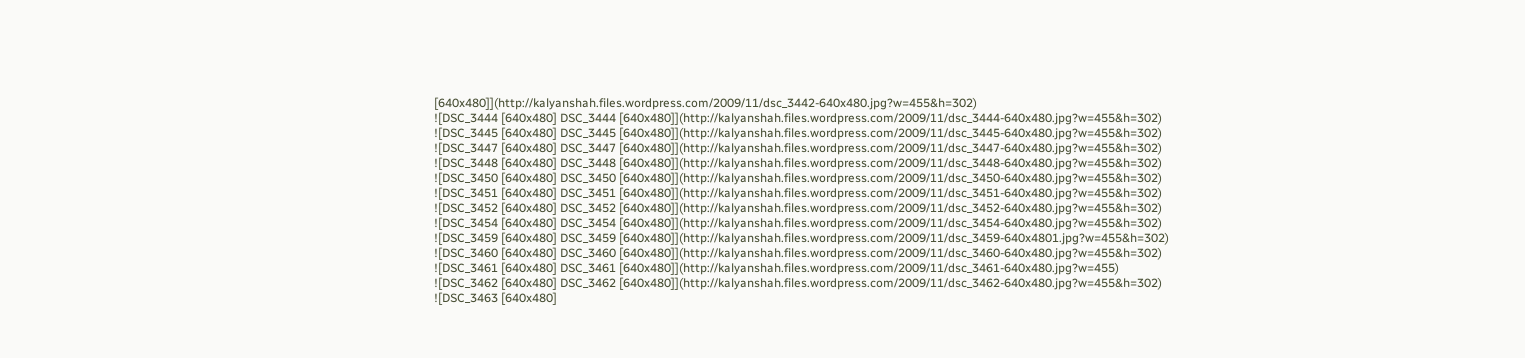[640x480]](http://kalyanshah.files.wordpress.com/2009/11/dsc_3442-640x480.jpg?w=455&h=302)
![DSC_3444 [640x480] DSC_3444 [640x480]](http://kalyanshah.files.wordpress.com/2009/11/dsc_3444-640x480.jpg?w=455&h=302)
![DSC_3445 [640x480] DSC_3445 [640x480]](http://kalyanshah.files.wordpress.com/2009/11/dsc_3445-640x480.jpg?w=455&h=302)
![DSC_3447 [640x480] DSC_3447 [640x480]](http://kalyanshah.files.wordpress.com/2009/11/dsc_3447-640x480.jpg?w=455&h=302)
![DSC_3448 [640x480] DSC_3448 [640x480]](http://kalyanshah.files.wordpress.com/2009/11/dsc_3448-640x480.jpg?w=455&h=302)
![DSC_3450 [640x480] DSC_3450 [640x480]](http://kalyanshah.files.wordpress.com/2009/11/dsc_3450-640x480.jpg?w=455&h=302)
![DSC_3451 [640x480] DSC_3451 [640x480]](http://kalyanshah.files.wordpress.com/2009/11/dsc_3451-640x480.jpg?w=455&h=302)
![DSC_3452 [640x480] DSC_3452 [640x480]](http://kalyanshah.files.wordpress.com/2009/11/dsc_3452-640x480.jpg?w=455&h=302)
![DSC_3454 [640x480] DSC_3454 [640x480]](http://kalyanshah.files.wordpress.com/2009/11/dsc_3454-640x480.jpg?w=455&h=302)
![DSC_3459 [640x480] DSC_3459 [640x480]](http://kalyanshah.files.wordpress.com/2009/11/dsc_3459-640x4801.jpg?w=455&h=302)
![DSC_3460 [640x480] DSC_3460 [640x480]](http://kalyanshah.files.wordpress.com/2009/11/dsc_3460-640x480.jpg?w=455&h=302)
![DSC_3461 [640x480] DSC_3461 [640x480]](http://kalyanshah.files.wordpress.com/2009/11/dsc_3461-640x480.jpg?w=455)
![DSC_3462 [640x480] DSC_3462 [640x480]](http://kalyanshah.files.wordpress.com/2009/11/dsc_3462-640x480.jpg?w=455&h=302)
![DSC_3463 [640x480]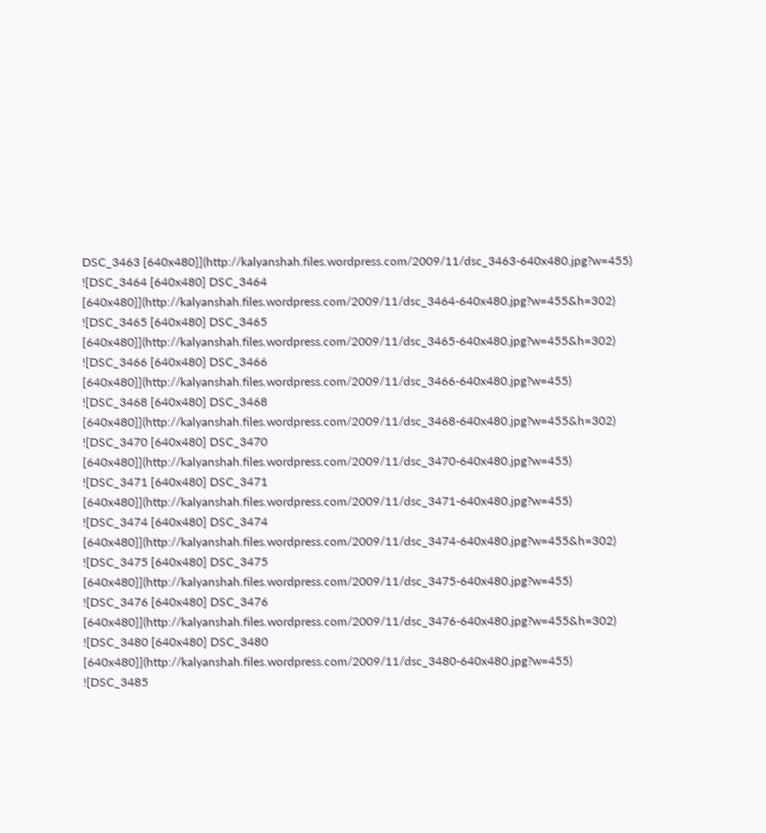DSC_3463 [640x480]](http://kalyanshah.files.wordpress.com/2009/11/dsc_3463-640x480.jpg?w=455)
![DSC_3464 [640x480] DSC_3464 [640x480]](http://kalyanshah.files.wordpress.com/2009/11/dsc_3464-640x480.jpg?w=455&h=302)
![DSC_3465 [640x480] DSC_3465 [640x480]](http://kalyanshah.files.wordpress.com/2009/11/dsc_3465-640x480.jpg?w=455&h=302)
![DSC_3466 [640x480] DSC_3466 [640x480]](http://kalyanshah.files.wordpress.com/2009/11/dsc_3466-640x480.jpg?w=455)
![DSC_3468 [640x480] DSC_3468 [640x480]](http://kalyanshah.files.wordpress.com/2009/11/dsc_3468-640x480.jpg?w=455&h=302)
![DSC_3470 [640x480] DSC_3470 [640x480]](http://kalyanshah.files.wordpress.com/2009/11/dsc_3470-640x480.jpg?w=455)
![DSC_3471 [640x480] DSC_3471 [640x480]](http://kalyanshah.files.wordpress.com/2009/11/dsc_3471-640x480.jpg?w=455)
![DSC_3474 [640x480] DSC_3474 [640x480]](http://kalyanshah.files.wordpress.com/2009/11/dsc_3474-640x480.jpg?w=455&h=302)
![DSC_3475 [640x480] DSC_3475 [640x480]](http://kalyanshah.files.wordpress.com/2009/11/dsc_3475-640x480.jpg?w=455)
![DSC_3476 [640x480] DSC_3476 [640x480]](http://kalyanshah.files.wordpress.com/2009/11/dsc_3476-640x480.jpg?w=455&h=302)
![DSC_3480 [640x480] DSC_3480 [640x480]](http://kalyanshah.files.wordpress.com/2009/11/dsc_3480-640x480.jpg?w=455)
![DSC_3485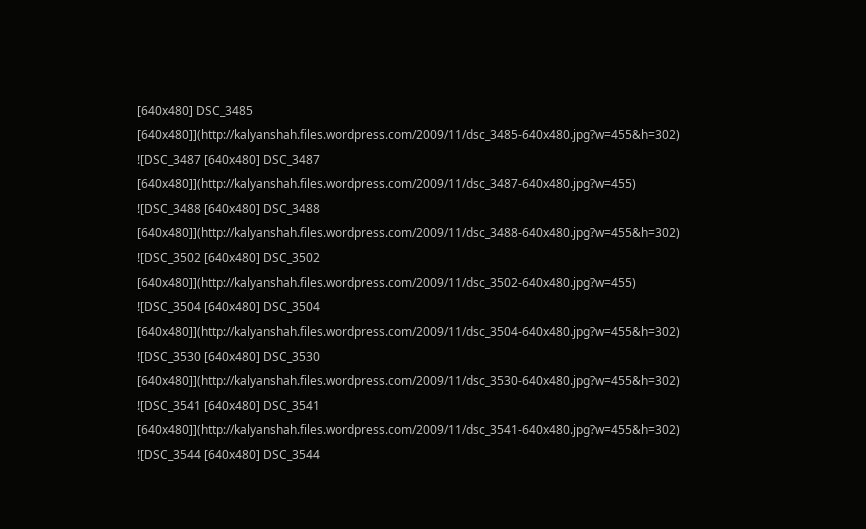[640x480] DSC_3485 [640x480]](http://kalyanshah.files.wordpress.com/2009/11/dsc_3485-640x480.jpg?w=455&h=302)
![DSC_3487 [640x480] DSC_3487 [640x480]](http://kalyanshah.files.wordpress.com/2009/11/dsc_3487-640x480.jpg?w=455)
![DSC_3488 [640x480] DSC_3488 [640x480]](http://kalyanshah.files.wordpress.com/2009/11/dsc_3488-640x480.jpg?w=455&h=302)
![DSC_3502 [640x480] DSC_3502 [640x480]](http://kalyanshah.files.wordpress.com/2009/11/dsc_3502-640x480.jpg?w=455)
![DSC_3504 [640x480] DSC_3504 [640x480]](http://kalyanshah.files.wordpress.com/2009/11/dsc_3504-640x480.jpg?w=455&h=302)
![DSC_3530 [640x480] DSC_3530 [640x480]](http://kalyanshah.files.wordpress.com/2009/11/dsc_3530-640x480.jpg?w=455&h=302)
![DSC_3541 [640x480] DSC_3541 [640x480]](http://kalyanshah.files.wordpress.com/2009/11/dsc_3541-640x480.jpg?w=455&h=302)
![DSC_3544 [640x480] DSC_3544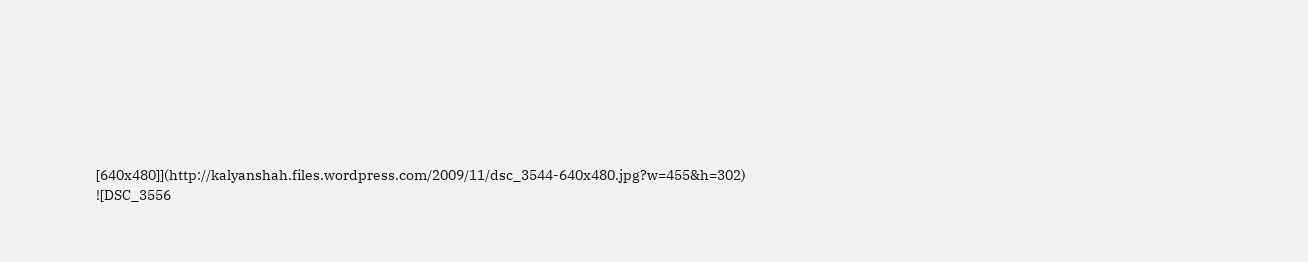[640x480]](http://kalyanshah.files.wordpress.com/2009/11/dsc_3544-640x480.jpg?w=455&h=302)
![DSC_3556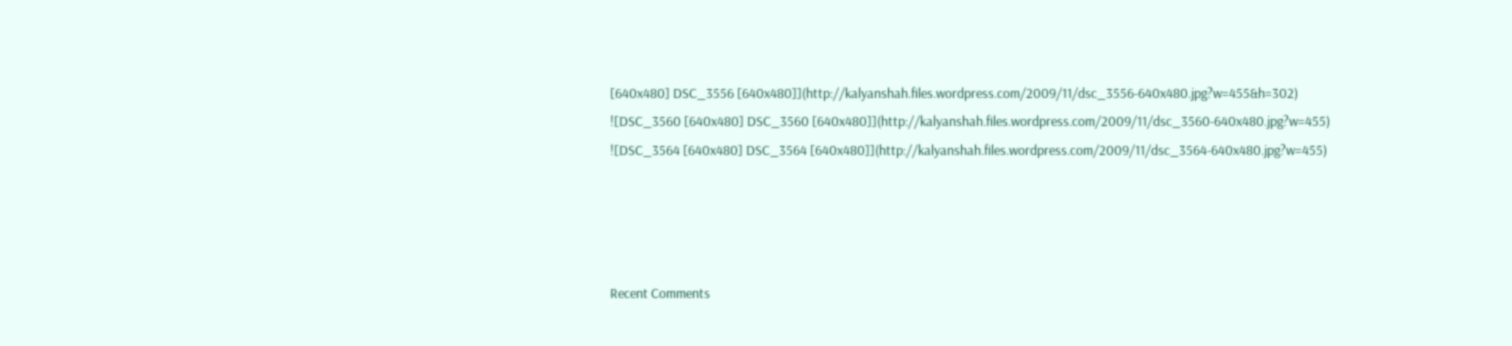[640x480] DSC_3556 [640x480]](http://kalyanshah.files.wordpress.com/2009/11/dsc_3556-640x480.jpg?w=455&h=302)
![DSC_3560 [640x480] DSC_3560 [640x480]](http://kalyanshah.files.wordpress.com/2009/11/dsc_3560-640x480.jpg?w=455)
![DSC_3564 [640x480] DSC_3564 [640x480]](http://kalyanshah.files.wordpress.com/2009/11/dsc_3564-640x480.jpg?w=455)




Recent Comments